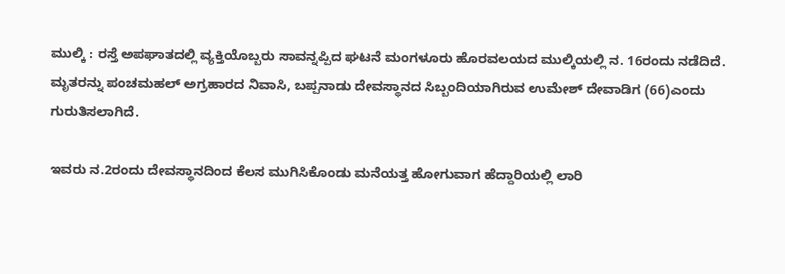ಮುಲ್ಕಿ : ರಸ್ತೆ ಅಪಘಾತದಲ್ಲಿ ವ್ಯಕ್ತಿಯೊಬ್ಬರು ಸಾವನ್ನಪ್ಪಿದ ಘಟನೆ ಮಂಗಳೂರು ಹೊರವಲಯದ ಮುಲ್ಕಿಯಲ್ಲಿ ನ. 16ರಂದು ನಡೆದಿದೆ.
ಮೃತರನ್ನು ಪಂಚಮಹಲ್ ಅಗ್ರಹಾರದ ನಿವಾಸಿ, ಬಪ್ಪನಾಡು ದೇವಸ್ಥಾನದ ಸಿಬ್ಬಂದಿಯಾಗಿರುವ ಉಮೇಶ್ ದೇವಾಡಿಗ (66)ಎಂದು ಗುರುತಿಸಲಾಗಿದೆ.

ಇವರು ನ.2ರಂದು ದೇವಸ್ಥಾನದಿಂದ ಕೆಲಸ ಮುಗಿಸಿಕೊಂಡು ಮನೆಯತ್ತ ಹೋಗುವಾಗ ಹೆದ್ದಾರಿಯಲ್ಲಿ ಲಾರಿ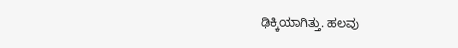ಢಿಕ್ಕಿಯಾಗಿತ್ತು. ಹಲವು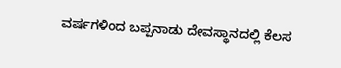ವರ್ಷಗಳಿಂದ ಬಪ್ಪನಾಡು ದೇವಸ್ಥಾನದಲ್ಲಿ ಕೆಲಸ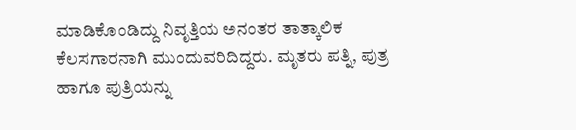ಮಾಡಿಕೊಂಡಿದ್ದು ನಿವೃತ್ತಿಯ ಅನಂತರ ತಾತ್ಕಾಲಿಕ ಕೆಲಸಗಾರನಾಗಿ ಮುಂದುವರಿದಿದ್ದರು. ಮೃತರು ಪತ್ನಿ, ಪುತ್ರ ಹಾಗೂ ಪುತ್ರಿಯನ್ನು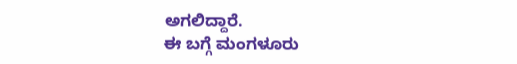ಅಗಲಿದ್ದಾರೆ.
ಈ ಬಗ್ಗೆ ಮಂಗಳೂರು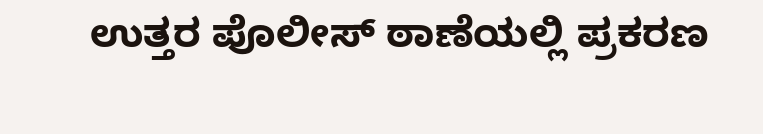ಉತ್ತರ ಪೊಲೀಸ್ ಠಾಣೆಯಲ್ಲಿ ಪ್ರಕರಣ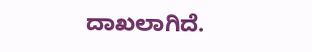ದಾಖಲಾಗಿದೆ.